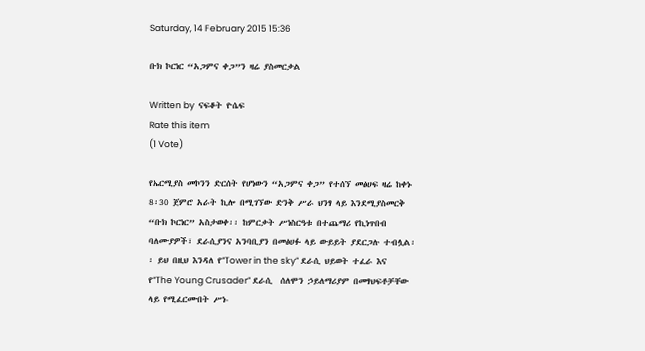Saturday, 14 February 2015 15:36

ቡክ ኮርነር “አጋምና ቀጋ”ን ዛሬ ያስመርቃል

Written by  ናፍቆት ዮሴፍ
Rate this item
(1 Vote)

የኤርሚያስ መኮንን ድርሰት የሆነውን “አጋምና ቀጋ” የተሰኘ መፅሀፍ ዛሬ ከቀኑ 8፡30 ጀምሮ አራት ኪሎ በሚገኘው ድንቅ ሥራ ህንፃ ላይ እንደሚያስመርቅ “ቡክ ኮርነር” አስታወቀ፡፡ ከምርቃት ሥነስርዓቱ በተጨማሪ የኪነጥበብ ባለሙያዎች፣ ደራሲያንና አንባቢያን በመፅሀፉ ላይ ውይይት ያደርጋሉ ተብሏል፡፡ ይህ በዚህ እንዳለ የ“Tower in the sky” ደራሲ ህይወት ተፈራ እና የ“The Young Crusader” ደራሲ  ሰለሞን ኃይለማሪያም በመፃህፍቶቻቸው ላይ የሚፈርሙበት ሥነ-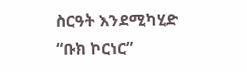ስርዓት እንደሚካሂድ “ቡክ ኮርነር”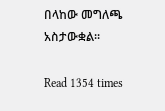በላከው መግለጫ አስታውቋል፡፡

Read 1354 times